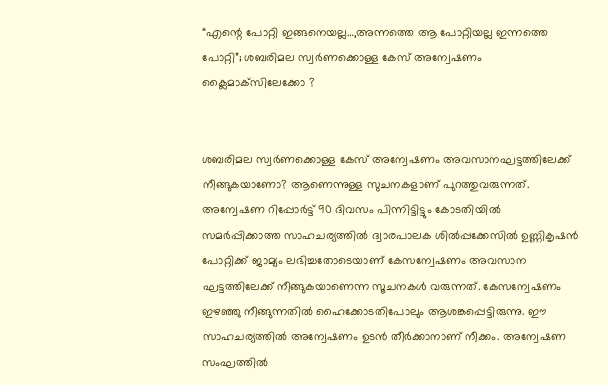“എന്റെ പോറ്റി ഇങ്ങനെയല്ല…,അന്നത്തെ ആ പോറ്റിയല്ല ഇന്നത്തെ പോറ്റി”; ശബരിമല സ്വര്‍ണക്കൊള്ള കേസ് അന്വേഷണം ക്ലൈമാക്‌സിലേക്കോ ?


ശബരിമല സ്വര്‍ണക്കൊള്ള കേസ് അന്വേഷണം അവസാനഘട്ടത്തിലേക്ക് നീങ്ങുകയാണോ? ആണെന്നുള്ള സുചനകളാണ് പുറത്തുവരുന്നത്. അന്വേഷണ റിപ്പോര്‍ട്ട് 90 ദിവസം പിന്നിട്ടിട്ടും കോടതിയില്‍ സമര്‍പ്പിക്കാത്ത സാഹചര്യത്തില്‍ ദ്വാരപാലക ശില്‍പ്പക്കേസില്‍ ഉണ്ണികൃഷന്‍ പോറ്റിക്ക് ജാമ്യം ലഭിച്ചതോടെയാണ് കേസന്വേഷണം അവസാന ഘട്ടത്തിലേക്ക് നീങ്ങുകയാണെന്ന സൂചനകള്‍ വരുന്നത്. കേസന്വേഷണം ഇഴഞ്ഞു നീങ്ങുന്നതില്‍ ഹൈക്കോടതിപോലും ആശങ്കപ്പെട്ടിരുന്നു. ഈ സാഹചര്യത്തില്‍ അന്വേഷണം ഉടന്‍ തീര്‍ക്കാനാണ് നീക്കം. അന്വേഷണ സംഘത്തില്‍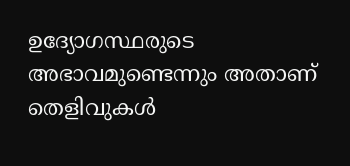ഉദ്യോഗസ്ഥരുടെ അഭാവമുണ്ടെന്നും അതാണ് തെളിവുകള്‍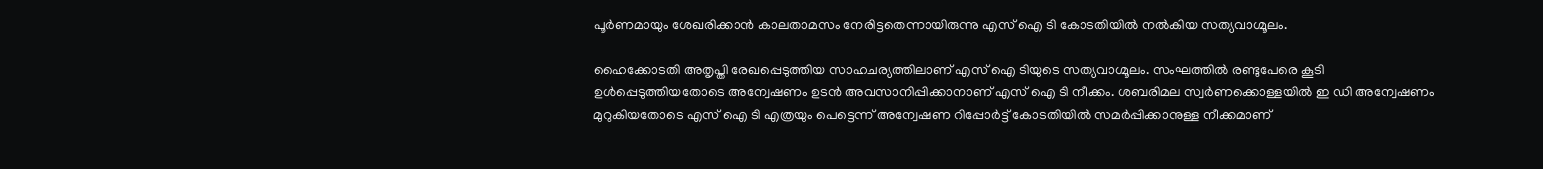പൂര്‍ണമായും ശേഖരിക്കാന്‍ കാലതാമസം നേരിട്ടതെന്നായിരുന്നു എസ് ഐ ടി കോടതിയില്‍ നല്‍കിയ സത്യവാഗ്മൂലം.

ഹൈക്കോടതി അതൃപ്തി രേഖപ്പെടുത്തിയ സാഹചര്യത്തിലാണ് എസ് ഐ ടിയുടെ സത്യവാഗ്മൂലം. സംഘത്തില്‍ രണ്ടുപേരെ കൂടി ഉള്‍പ്പെടുത്തിയതോടെ അന്വേഷണം ഉടന്‍ അവസാനിപ്പിക്കാനാണ് എസ് ഐ ടി നീക്കം. ശബരിമല സ്വര്‍ണക്കൊള്ളയില്‍ ഇ ഡി അന്വേഷണം മുറുകിയതോടെ എസ് ഐ ടി എത്രയും പെട്ടെന്ന് അന്വേഷണ റിപ്പോര്‍ട്ട് കോടതിയില്‍ സമര്‍പ്പിക്കാനുള്ള നീക്കമാണ്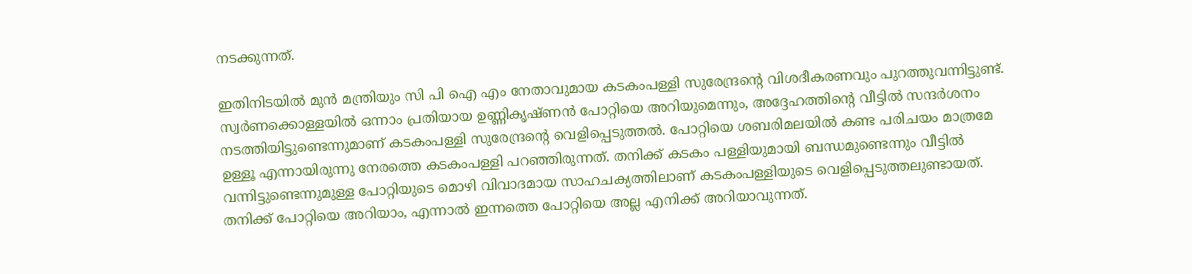നടക്കുന്നത്.

ഇതിനിടയില്‍ മുന്‍ മന്ത്രിയും സി പി ഐ എം നേതാവുമായ കടകംപള്ളി സുരേന്ദ്രന്റെ വിശദീകരണവും പുറത്തുവന്നിട്ടുണ്ട്. സ്വര്‍ണക്കൊള്ളയില്‍ ഒന്നാം പ്രതിയായ ഉണ്ണികൃഷ്ണന്‍ പോറ്റിയെ അറിയുമെന്നും, അദ്ദേഹത്തിന്റെ വീട്ടില്‍ സന്ദര്‍ശനം നടത്തിയിട്ടുണ്ടെന്നുമാണ് കടകംപള്ളി സുരേന്ദ്രന്റെ വെളിപ്പെടുത്തല്‍. പോറ്റിയെ ശബരിമലയില്‍ കണ്ട പരിചയം മാത്രമേ ഉള്ളൂ എന്നായിരുന്നു നേരത്തെ കടകംപള്ളി പറഞ്ഞിരുന്നത്. തനിക്ക് കടകം പള്ളിയുമായി ബന്ധമുണ്ടെന്നും വീട്ടില്‍ വന്നിട്ടുണ്ടെന്നുമുള്ള പോറ്റിയുടെ മൊഴി വിവാദമായ സാഹചക്യത്തിലാണ് കടകംപള്ളിയുടെ വെളിപ്പെടുത്തലുണ്ടായത്. തനിക്ക് പോറ്റിയെ അറിയാം, എന്നാല്‍ ഇന്നത്തെ പോറ്റിയെ അല്ല എനിക്ക് അറിയാവുന്നത്.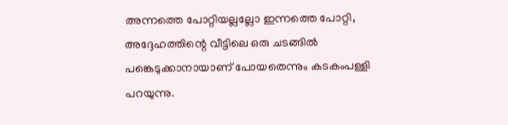അന്നത്തെ പോറ്റിയല്ലല്ലോ ഇന്നത്തെ പോറ്റി, അദ്ദേഹത്തിന്റെ വീട്ടിലെ ഒരു ചടങ്ങില്‍ പങ്കെടുക്കാനായാണ് പോയതെന്നും കടകംപള്ളി പറയുന്നു.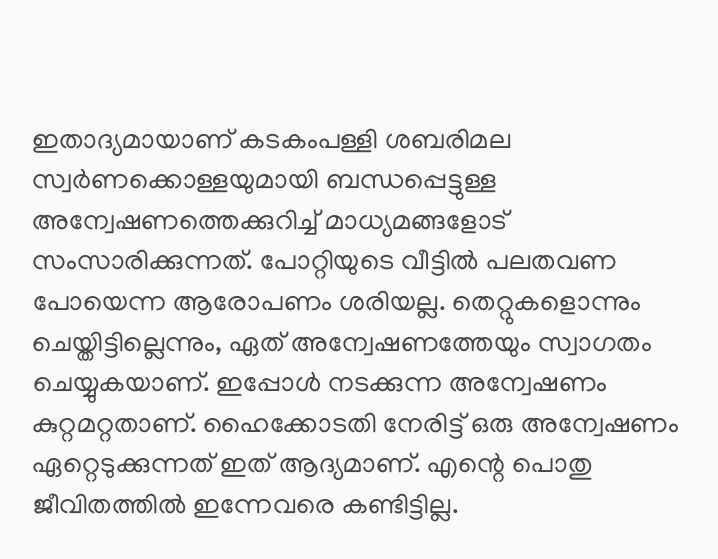ഇതാദ്യമായാണ് കടകംപള്ളി ശബരിമല സ്വര്‍ണക്കൊള്ളയുമായി ബന്ധപ്പെട്ടുള്ള അന്വേഷണത്തെക്കുറിച്ച് മാധ്യമങ്ങളോട് സംസാരിക്കുന്നത്. പോറ്റിയുടെ വീട്ടില്‍ പലതവണ പോയെന്ന ആരോപണം ശരിയല്ല. തെറ്റുകളൊന്നും ചെയ്തിട്ടില്ലെന്നും, ഏത് അന്വേഷണത്തേയും സ്വാഗതം ചെയ്യുകയാണ്. ഇപ്പോള്‍ നടക്കുന്ന അന്വേഷണം കുറ്റമറ്റതാണ്. ഹൈക്കോടതി നേരിട്ട് ഒരു അന്വേഷണം ഏറ്റെടുക്കുന്നത് ഇത് ആദ്യമാണ്. എന്റെ പൊതു ജീവിതത്തില്‍ ഇന്നേവരെ കണ്ടിട്ടില്ല.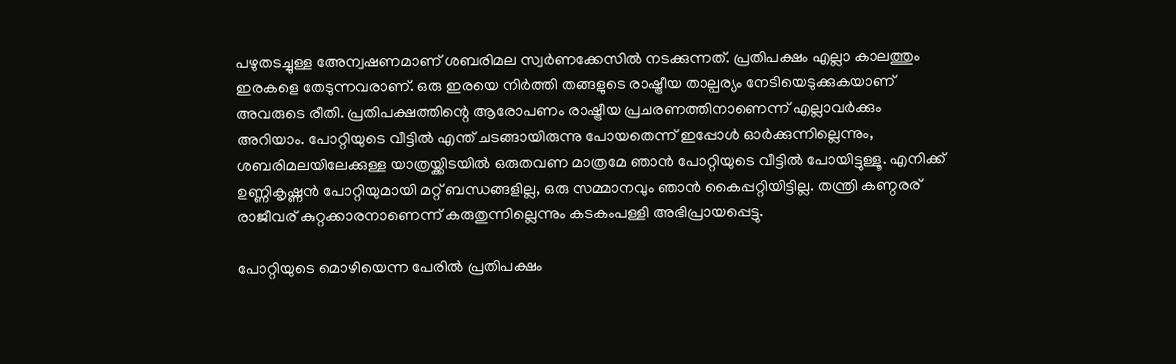പഴുതടച്ചുള്ള അേന്വഷണമാണ് ശബരിമല സ്വര്‍ണക്കേസില്‍ നടക്കുന്നത്. പ്രതിപക്ഷം എല്ലാ കാലത്തും ഇരകളെ തേടുന്നവരാണ്. ഒരു ഇരയെ നിര്‍ത്തി തങ്ങളുടെ രാഷ്ട്രീയ താല്പര്യം നേടിയെടുക്കുകയാണ് അവരുടെ രീതി. പ്രതിപക്ഷത്തിന്റെ ആരോപണം രാഷ്ട്രീയ പ്രചരണത്തിനാണെന്ന് എല്ലാവര്‍ക്കും അറിയാം. പോറ്റിയുടെ വീട്ടില്‍ എന്ത് ചടങ്ങായിരുന്നു പോയതെന്ന് ഇപ്പോള്‍ ഓര്‍ക്കുന്നില്ലെന്നും, ശബരിമലയിലേക്കുള്ള യാത്രയ്ക്കിടയില്‍ ഒരുതവണ മാത്രമേ ഞാന്‍ പോറ്റിയുടെ വീട്ടില്‍ പോയിട്ടുള്ളൂ. എനിക്ക് ഉണ്ണികൃഷ്ണന്‍ പോറ്റിയുമായി മറ്റ് ബന്ധങ്ങളില്ല, ഒരു സമ്മാനവും ഞാന്‍ കൈപ്പറ്റിയിട്ടില്ല. തന്ത്രി കണ്ഠരര് രാജീവര് കുറ്റക്കാരനാണെന്ന് കരുതുന്നില്ലെന്നും കടകംപള്ളി അഭിപ്രായപ്പെട്ടു.

പോറ്റിയുടെ മൊഴിയെന്ന പേരില്‍ പ്രതിപക്ഷം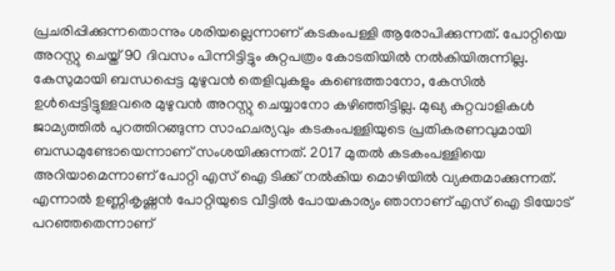പ്രചരിപ്പിക്കുന്നതൊന്നും ശരിയല്ലെന്നാണ് കടകംപള്ളി ആരോപിക്കുന്നത്. പോറ്റിയെ അറസ്റ്റു ചെയ്ത് 90 ദിവസം പിന്നിട്ടിട്ടും കുറ്റപത്രം കോടതിയില്‍ നല്‍കിയിരുന്നില്ല. കേസുമായി ബന്ധപ്പെട്ട മുഴുവന്‍ തെളിവുകളും കണ്ടെത്താനോ, കേസില്‍ ഉള്‍പ്പെട്ടിട്ടുള്ളവരെ മുഴുവന്‍ അറസ്റ്റു ചെയ്യാനോ കഴിഞ്ഞിട്ടില്ല. മുഖ്യ കുറ്റവാളികള്‍ ജാമ്യത്തില്‍ പുറത്തിറങ്ങുന്ന സാഹചര്യവും കടകംപള്ളിയുടെ പ്രതികരണവുമായി ബന്ധമുണ്ടോയെന്നാണ് സംശയിക്കുന്നത്. 2017 മുതല്‍ കടകംപള്ളിയെ അറിയാമെന്നാണ് പോറ്റി എസ് ഐ ടിക്ക് നല്‍കിയ മൊഴിയില്‍ വ്യക്തമാക്കുന്നത്. എന്നാല്‍ ഉണ്ണികൃഷ്ണന്‍ പോറ്റിയുടെ വീട്ടില്‍ പോയകാര്യം ഞാനാണ് എസ് ഐ ടിയോട് പറഞ്ഞതെന്നാണ്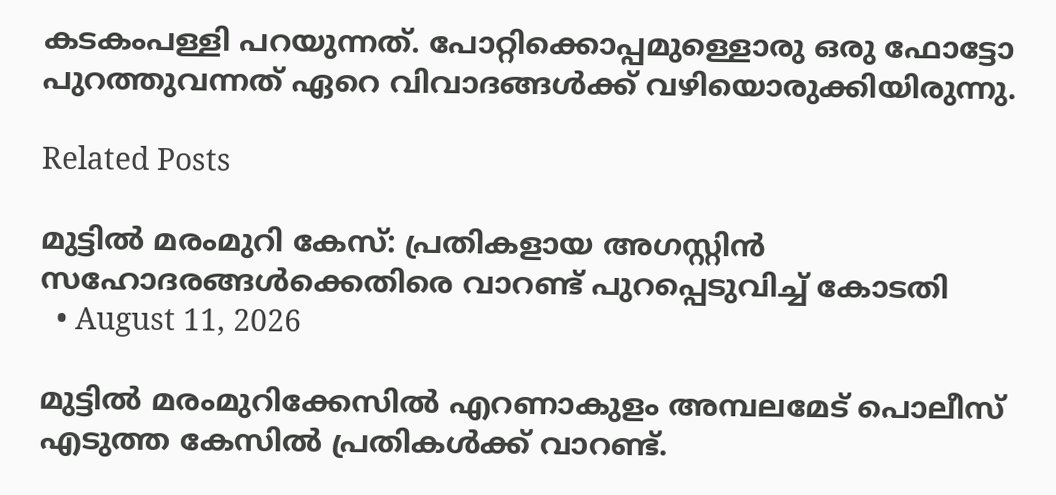കടകംപള്ളി പറയുന്നത്. പോറ്റിക്കൊപ്പമുള്ളൊരു ഒരു ഫോട്ടോ പുറത്തുവന്നത് ഏറെ വിവാദങ്ങള്‍ക്ക് വഴിയൊരുക്കിയിരുന്നു.

Related Posts

മുട്ടിൽ മരംമുറി കേസ്: പ്രതികളായ അഗസ്റ്റിൻ സഹോദരങ്ങൾക്കെതിരെ വാറണ്ട് പുറപ്പെടുവിച്ച് കോടതി
  • August 11, 2026

മുട്ടിൽ മരംമുറിക്കേസിൽ എറണാകുളം അമ്പലമേട് പൊലീസ് എടുത്ത കേസിൽ പ്രതികൾക്ക് വാറണ്ട്.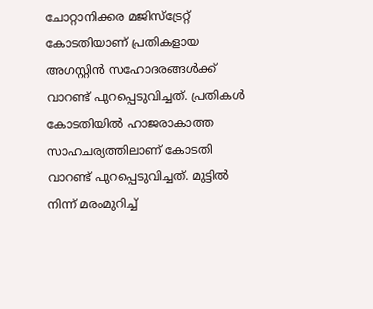ചോറ്റാനിക്കര മജിസ്ട്രേറ്റ് കോടതിയാണ് പ്രതികളായ അഗസ്റ്റിൻ സഹോദരങ്ങൾക്ക് വാറണ്ട് പുറപ്പെടുവിച്ചത്. പ്രതികൾ കോടതിയിൽ ഹാജരാകാത്ത സാഹചര്യത്തിലാണ് കോടതി വാറണ്ട് പുറപ്പെടുവിച്ചത്. മുട്ടിൽ നിന്ന് മരംമുറിച്ച്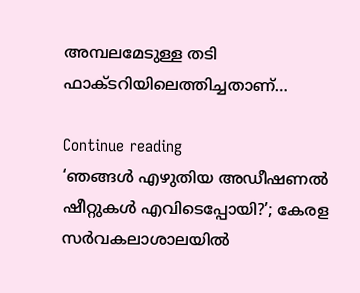അമ്പലമേടുള്ള തടി ഫാക്ടറിയിലെത്തിച്ചതാണ്…

Continue reading
‘ഞങ്ങള്‍ എഴുതിയ അഡീഷണല്‍ ഷീറ്റുകള്‍ എവിടെപ്പോയി?’; കേരള സര്‍വകലാശാലയില്‍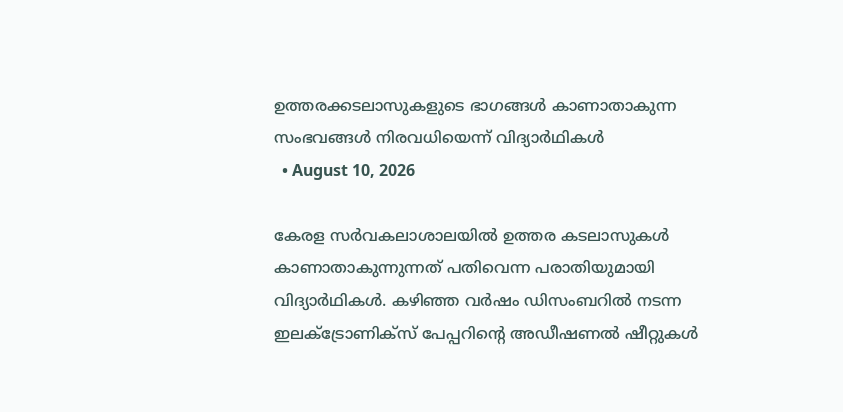ഉത്തരക്കടലാസുകളുടെ ഭാഗങ്ങള്‍ കാണാതാകുന്ന സംഭവങ്ങള്‍ നിരവധിയെന്ന് വിദ്യാര്‍ഥികള്‍
  • August 10, 2026

കേരള സര്‍വകലാശാലയില്‍ ഉത്തര കടലാസുകള്‍ കാണാതാകുന്നുന്നത് പതിവെന്ന പരാതിയുമായി വിദ്യാര്‍ഥികള്‍. കഴിഞ്ഞ വര്‍ഷം ഡിസംബറില്‍ നടന്ന ഇലക്ട്രോണിക്‌സ് പേപ്പറിന്റെ അഡീഷണല്‍ ഷീറ്റുകള്‍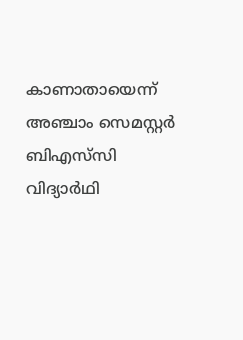കാണാതായെന്ന് അഞ്ചാം സെമസ്റ്റര്‍ ബിഎസ്‌സി വിദ്യാര്‍ഥി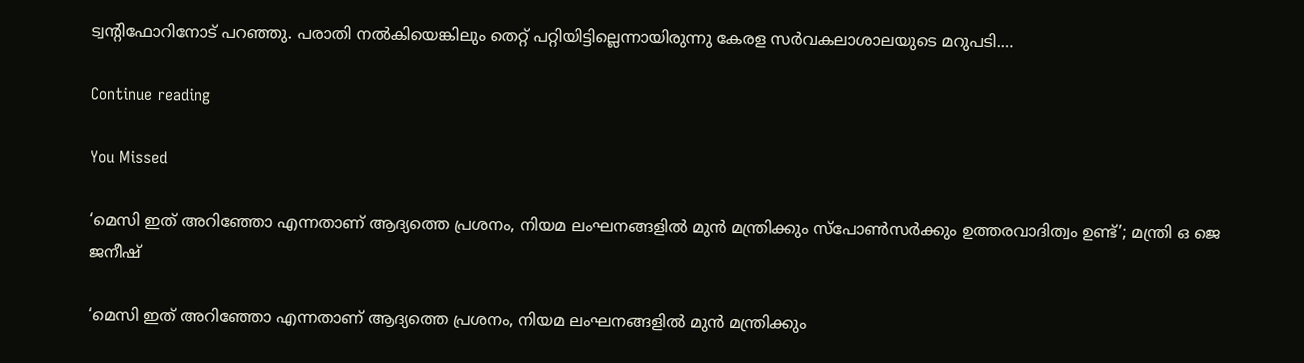ട്വന്റിഫോറിനോട് പറഞ്ഞു. പരാതി നല്‍കിയെങ്കിലും തെറ്റ് പറ്റിയിട്ടില്ലെന്നായിരുന്നു കേരള സര്‍വകലാശാലയുടെ മറുപടി.…

Continue reading

You Missed

‘മെസി ഇത് അറിഞ്ഞോ എന്നതാണ് ആദ്യത്തെ പ്രശനം, നിയമ ലംഘനങ്ങളിൽ മുൻ മന്ത്രിക്കും സ്പോൺസർക്കും ഉത്തരവാദിത്വം ഉണ്ട്’; മന്ത്രി ഒ ജെ ജനീഷ്

‘മെസി ഇത് അറിഞ്ഞോ എന്നതാണ് ആദ്യത്തെ പ്രശനം, നിയമ ലംഘനങ്ങളിൽ മുൻ മന്ത്രിക്കും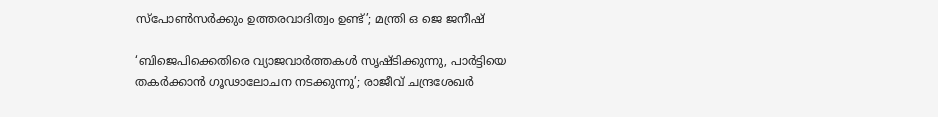സ്പോൺസർക്കും ഉത്തരവാദിത്വം ഉണ്ട്’; മന്ത്രി ഒ ജെ ജനീഷ്

‘ബിജെപിക്കെതിരെ വ്യാജവാർത്തകൾ സൃഷ്‌ടിക്കുന്നു, പാർട്ടിയെ തകർക്കാൻ ഗൂഢാലോചന നടക്കുന്നു’; രാജീവ് ചന്ദ്രശേഖർ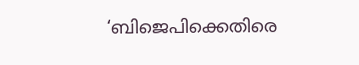‘ബിജെപിക്കെതിരെ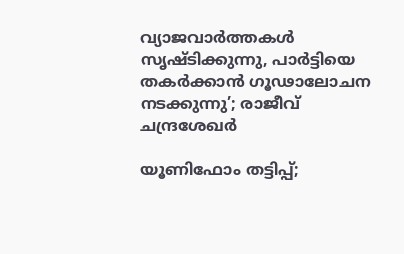വ്യാജവാർത്തകൾ സൃഷ്‌ടിക്കുന്നു, പാർട്ടിയെ തകർക്കാൻ ഗൂഢാലോചന നടക്കുന്നു’; രാജീവ് ചന്ദ്രശേഖർ

യൂണിഫോം തട്ടിപ്പ്;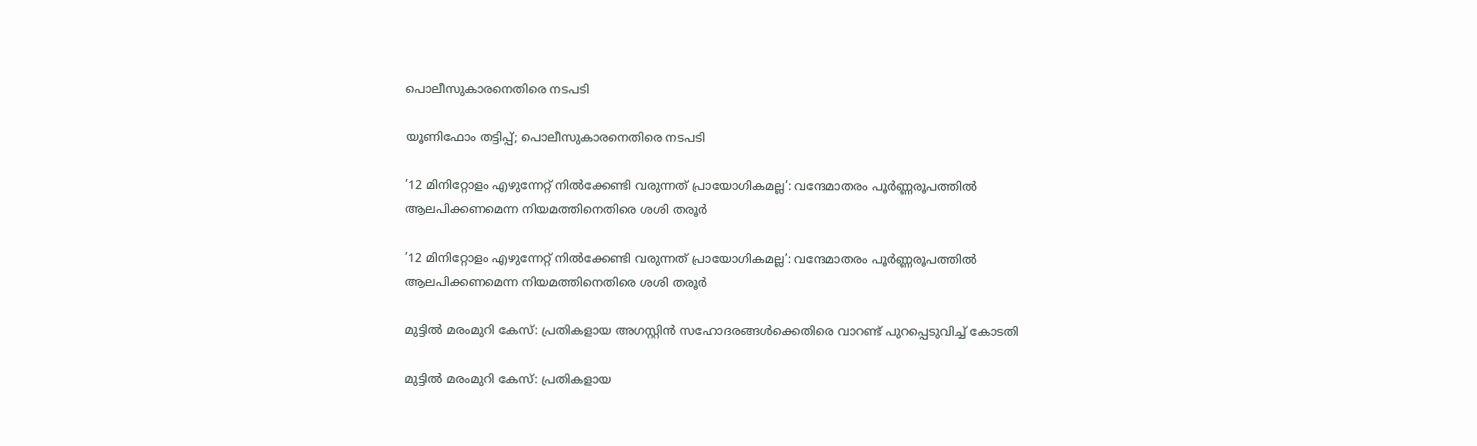പൊലീസുകാരനെതിരെ നടപടി

യൂണിഫോം തട്ടിപ്പ്; പൊലീസുകാരനെതിരെ നടപടി

’12 മിനിറ്റോളം എഴുന്നേറ്റ് നിൽക്കേണ്ടി വരുന്നത് പ്രായോഗികമല്ല’: വന്ദേമാതരം പൂർണ്ണരൂപത്തിൽ ആലപിക്കണമെന്ന നിയമത്തിനെതിരെ ശശി തരൂർ

’12 മിനിറ്റോളം എഴുന്നേറ്റ് നിൽക്കേണ്ടി വരുന്നത് പ്രായോഗികമല്ല’: വന്ദേമാതരം പൂർണ്ണരൂപത്തിൽ ആലപിക്കണമെന്ന നിയമത്തിനെതിരെ ശശി തരൂർ

മുട്ടിൽ മരംമുറി കേസ്: പ്രതികളായ അഗസ്റ്റിൻ സഹോദരങ്ങൾക്കെതിരെ വാറണ്ട് പുറപ്പെടുവിച്ച് കോടതി

മുട്ടിൽ മരംമുറി കേസ്: പ്രതികളായ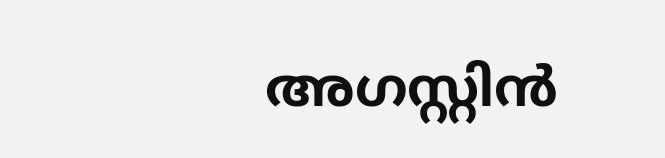അഗസ്റ്റിൻ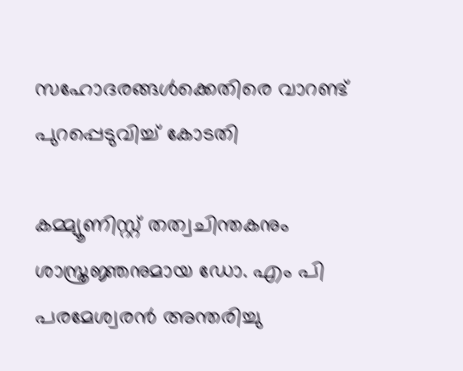സഹോദരങ്ങൾക്കെതിരെ വാറണ്ട് പുറപ്പെടുവിച്ച് കോടതി

കമ്മ്യൂണിസ്റ്റ് തത്വചിന്തകനും ശാസ്ത്രജ്ഞനുമായ ഡോ. എം പി പരമേശ്വരൻ അന്തരിച്ചു‌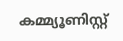കമ്മ്യൂണിസ്റ്റ്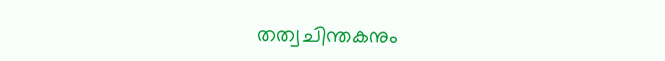തത്വചിന്തകനും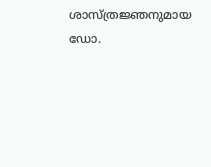ശാസ്ത്രജ്ഞനുമായ ഡോ.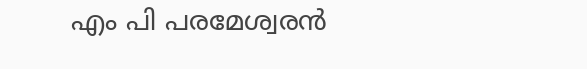എം പി പരമേശ്വരൻ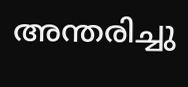അന്തരിച്ചു‌